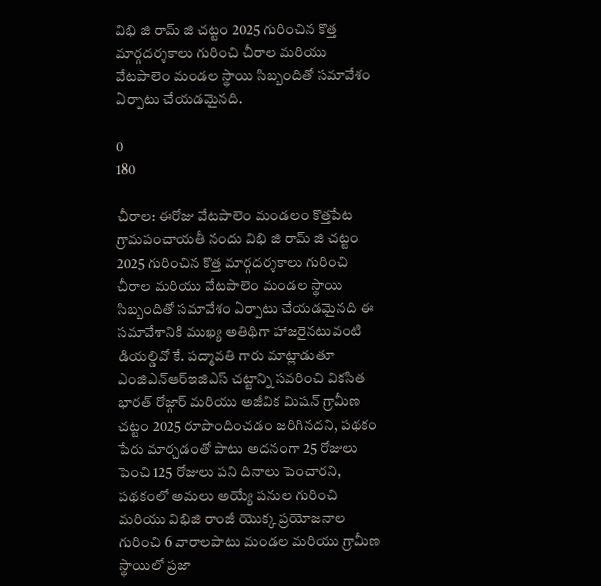విభి జి రామ్ జి చట్టం 2025 గురించిన కొత్త మార్గదర్శకాలు గురించి చీరాల మరియు వేటపాలెం మండల స్థాయి సిబ్బందితో సమావేశం ఏర్పాటు చేయడమైనది.

0
180

చీరాల: ఈరోజు వేటపాలెం మండలం కొత్తపేట గ్రామపంచాయతీ నందు విభి జి రామ్ జి చట్టం 2025 గురించిన కొత్త మార్గదర్శకాలు గురించి చీరాల మరియు వేటపాలెం మండల స్థాయి సిబ్బందితో సమావేశం ఏర్పాటు చేయడమైనది ఈ సమావేశానికి ముఖ్య అతిథిగా హాజరైనటువంటి డియల్డివో కే. పద్మావతి గారు మాట్లాడుతూ ఎంజిఎన్ఆర్ఇజిఎస్ చట్టాన్ని సవరించి వికసిత భారత్ రోజ్గార్ మరియు అజీవిక మిషన్ గ్రామీణ చట్టం 2025 రూపొందించడం జరిగినదని, పథకం పేరు మార్చడంతో పాటు అదనంగా 25 రోజులు పెంచి 125 రోజులు పని దినాలు పెంచారని, పథకంలో అమలు అయ్యే పనుల గురించి మరియు విభిజి రాంజీ యొక్క ప్రయోజనాల గురించి 6 వారాలపాటు మండల మరియు గ్రామీణ స్థాయిలో ప్రజా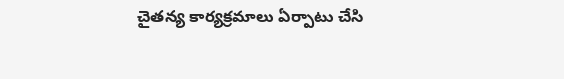చైతన్య కార్యక్రమాలు ఏర్పాటు చేసి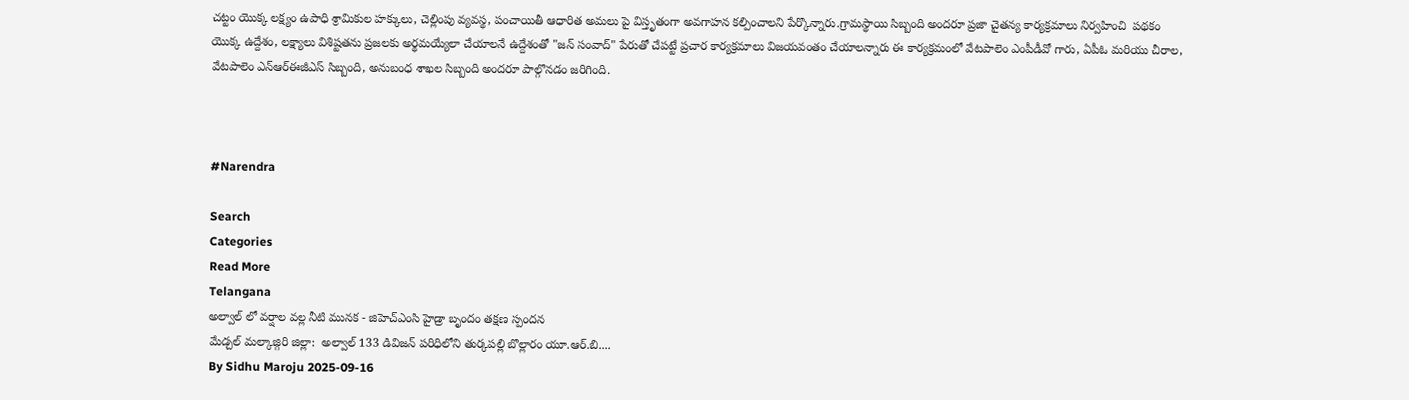చట్టం యొక్క లక్ష్యం ఉపాధి శ్రామికుల హక్కులు, చెల్లింపు వ్యవస్థ, పంచాయితీ ఆధారిత అమలు పై విస్తృతంగా అవగాహన కల్పించాలని పేర్కొన్నారు.గ్రామస్థాయి సిబ్బంది అందరూ ప్రజా చైతన్య కార్యక్రమాలు నిర్వహించి  పథకం యొక్క ఉద్దేశం, లక్ష్యాలు విశిష్టతను ప్రజలకు అర్థమయ్యేలా చేయాలనే ఉద్దేశంతో "జన్ సంవాద్" పేరుతో చేపట్టే ప్రచార కార్యక్రమాలు విజయవంతం చేయాలన్నారు ఈ కార్యక్రమంలో వేటపాలెం ఎంపీడీవో గారు, ఏపీఓ మరియు చీరాల, వేటపాలెం ఎన్ఆర్ఈజీఎస్ సిబ్బంది, అనుబంధ శాఖల సిబ్బంది అందరూ పాల్గొనడం జరిగింది.



#Narendra

Search
Categories
Read More
Telangana
అల్వాల్ లో వర్షాల వల్ల నీటి మునక - జిహెచ్ఎంసి హైడ్రా బృందం తక్షణ స్పందన
మేడ్చల్ మల్కాజ్గిరి జిల్లా:  అల్వాల్ 133 డివిజన్ పరిధిలోని తుర్కపల్లి బొల్లారం యూ.ఆర్.బి....
By Sidhu Maroju 2025-09-16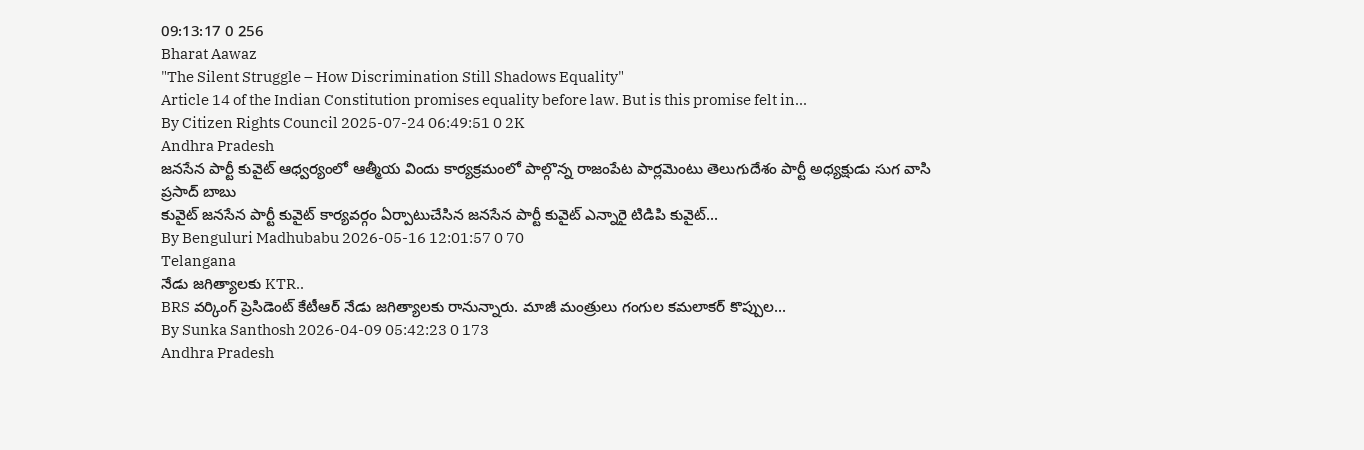09:13:17 0 256
Bharat Aawaz
"The Silent Struggle – How Discrimination Still Shadows Equality"
Article 14 of the Indian Constitution promises equality before law. But is this promise felt in...
By Citizen Rights Council 2025-07-24 06:49:51 0 2K
Andhra Pradesh
జనసేన పార్టీ కువైట్ ఆధ్వర్యంలో ఆత్మీయ విందు కార్యక్రమంలో పాల్గొన్న రాజంపేట పార్లమెంటు తెలుగుదేశం పార్టీ అధ్యక్షుడు సుగ వాసి ప్రసాద్ బాబు
కువైట్ జనసేన పార్టీ కువైట్ కార్యవర్గం ఏర్పాటుచేసిన జనసేన పార్టీ కువైట్ ఎన్నారై టిడిపి కువైట్...
By Benguluri Madhubabu 2026-05-16 12:01:57 0 70
Telangana
నేడు జగిత్యాలకు KTR..
BRS వర్కింగ్ ప్రెసిడెంట్ కేటీఆర్ నేడు జగిత్యాలకు రానున్నారు. మాజీ మంత్రులు గంగుల కమలాకర్ కొప్పుల...
By Sunka Santhosh 2026-04-09 05:42:23 0 173
Andhra Pradesh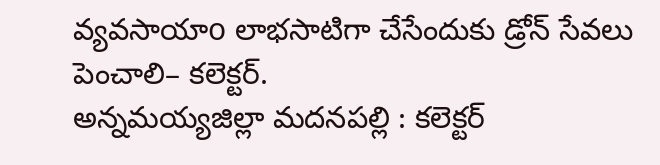వ్యవసాయాo లాభసాటిగా చేసేందుకు డ్రోన్ సేవలు పెంచాలి– కలెక్టర్.
అన్నమయ్యజిల్లా మదనపల్లి : కలెక్టర్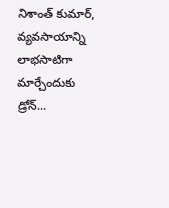నిశాంత్ కుమార్, వ్యవసాయాన్ని లాభసాటిగా మార్చేందుకు డ్రోన్...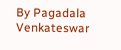By Pagadala Venkateswar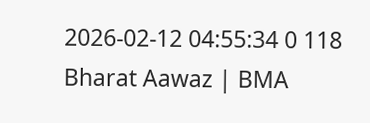2026-02-12 04:55:34 0 118
Bharat Aawaz | BMA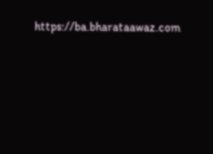https://ba.bharataawaz.com